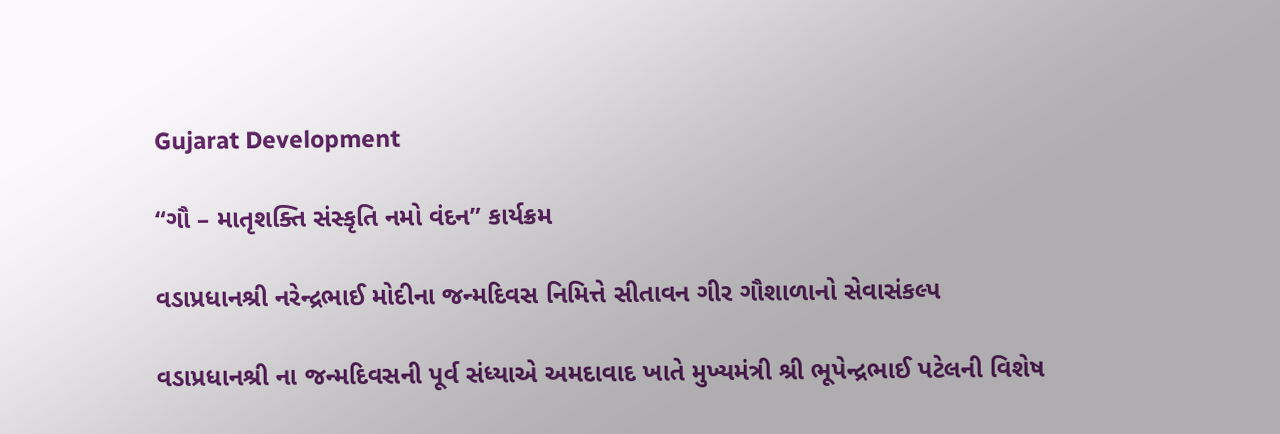Gujarat Development

“ગૌ – માતૃશક્તિ સંસ્કૃતિ નમો વંદન” કાર્યક્રમ

વડાપ્રધાનશ્રી નરેન્દ્રભાઈ મોદીના જન્મદિવસ નિમિત્તે સીતાવન ગીર ગૌશાળાનો સેવાસંકલ્પ

વડાપ્રધાનશ્રી ના જન્મદિવસની પૂર્વ સંધ્યાએ અમદાવાદ ખાતે મુખ્યમંત્રી શ્રી ભૂપેન્દ્રભાઈ પટેલની વિશેષ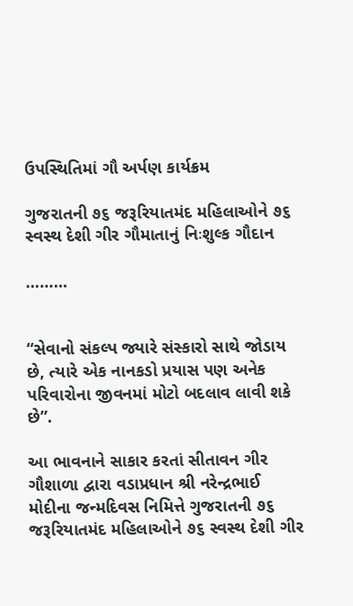ઉપસ્થિતિમાં ગૌ અર્પણ કાર્યક્રમ

ગુજરાતની ૭૬ જરૂરિયાતમંદ મહિલાઓને ૭૬ સ્વસ્થ દેશી ગીર ગૌમાતાનું નિઃશુલ્ક ગૌદાન

………


“સેવાનો સંકલ્પ જ્યારે સંસ્કારો સાથે જોડાય છે, ત્યારે એક નાનકડો પ્રયાસ પણ અનેક પરિવારોના જીવનમાં મોટો બદલાવ લાવી શકે છે”.

આ ભાવનાને સાકાર કરતાં સીતાવન ગીર ગૌશાળા દ્વારા વડાપ્રધાન શ્રી નરેન્દ્રભાઈ મોદીના જન્મદિવસ નિમિત્તે ગુજરાતની ૭૬ જરૂરિયાતમંદ મહિલાઓને ૭૬ સ્વસ્થ દેશી ગીર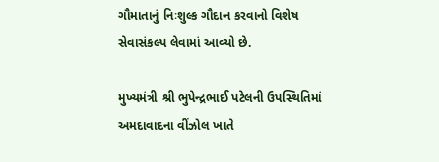ગૌમાતાનું નિઃશુલ્ક ગૌદાન કરવાનો વિશેષ સેવાસંકલ્પ લેવામાં આવ્યો છે.

મુખ્યમંત્રી શ્રી ભુપેન્દ્રભાઈ પટેલની ઉપસ્થિતિમાં અમદાવાદના વીંઝોલ ખાતે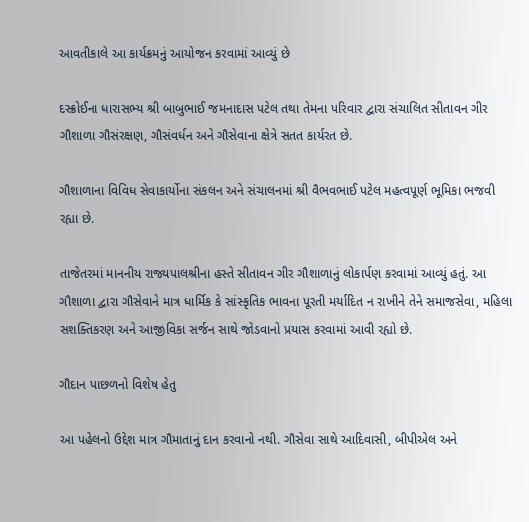આવતીકાલે આ કાર્યક્રમનું આયોજન કરવામાં આવ્યું છે

દસ્ક્રોઈના ધારાસભ્ય શ્રી બાબુભાઈ જમનાદાસ પટેલ તથા તેમના પરિવાર દ્વારા સંચાલિત સીતાવન ગીર ગૌશાળા ગૌસંરક્ષણ, ગૌસંવર્ધન અને ગૌસેવાના ક્ષેત્રે સતત કાર્યરત છે.

ગૌશાળાના વિવિધ સેવાકાર્યોના સંકલન અને સંચાલનમાં શ્રી વૈભવભાઈ પટેલ મહત્વપૂર્ણ ભૂમિકા ભજવી રહ્યા છે.

તાજેતરમાં માનનીય રાજ્યપાલશ્રીના હસ્તે સીતાવન ગીર ગૌશાળાનું લોકાર્પણ કરવામાં આવ્યું હતું. આ ગૌશાળા દ્વારા ગૌસેવાને માત્ર ધાર્મિક કે સાંસ્કૃતિક ભાવના પૂરતી મર્યાદિત ન રાખીને તેને સમાજસેવા, મહિલા સશક્તિકરણ અને આજીવિકા સર્જન સાથે જોડવાનો પ્રયાસ કરવામાં આવી રહ્યો છે.

ગૌદાન પાછળનો વિશેષ હેતુ

આ પહેલનો ઉદ્દેશ માત્ર ગૌમાતાનું દાન કરવાનો નથી. ગૌસેવા સાથે આદિવાસી, બીપીએલ અને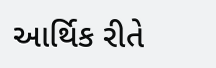આર્થિક રીતે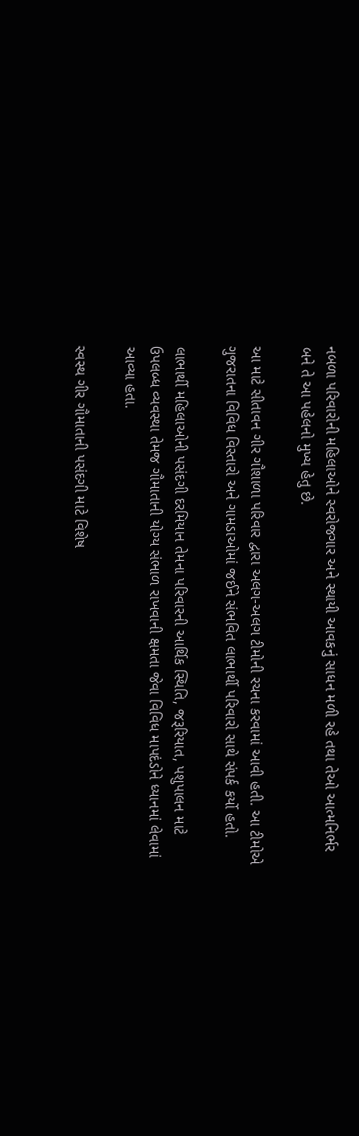નબળા પરિવારોની મહિલાઓને સ્વરોજગાર અને સ્થાયી આવકનું સાધન મળી રહે તથા તેઓ આત્મનિર્ભર બને તે આ પહેલનો મુખ્ય હેતુ છે.

આ માટે સીતાવન ગીર ગૌશાળા પરિવાર દ્વારા અલગ-અલગ ટીમોની રચના કરવામાં આવી હતી. આ ટીમોએ ગુજરાતના વિવિધ વિસ્તારો અને ગામડાઓમાં જઈને સંભવિત લાભાર્થી પરિવારો સાથે સંપર્ક કર્યો હતો.

લાભાર્થી મહિલાઓની પસંદગી દરમિયાન તેમના પરિવારની આર્થિક સ્થિતિ, જરૂરિયાત, પશુપાલન માટે ઉપલબ્ધ વ્યવસ્થા તેમજ ગૌમાતાની યોગ્ય સંભાળ રાખવાની ક્ષમતા જેવા વિવિધ માપદંડોને ધ્યાનમાં લેવામાં આવ્યા હતા.

સ્વસ્થ ગીર ગૌમાતાની પસંદગી માટે વિશેષ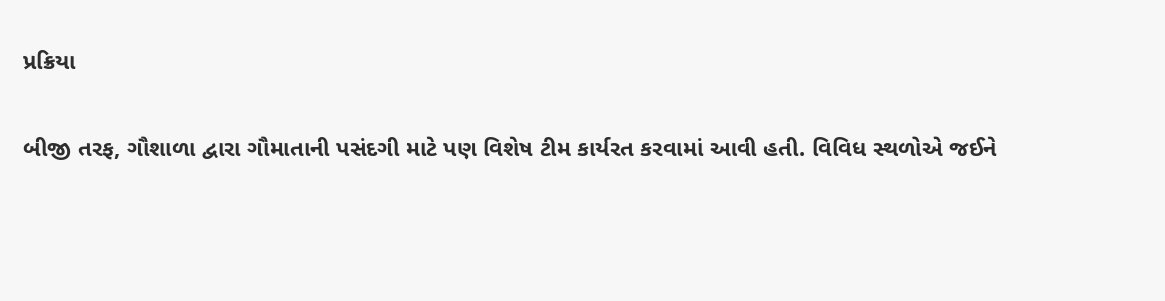પ્રક્રિયા

બીજી તરફ, ગૌશાળા દ્વારા ગૌમાતાની પસંદગી માટે પણ વિશેષ ટીમ કાર્યરત કરવામાં આવી હતી. વિવિધ સ્થળોએ જઈને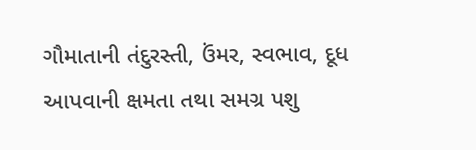ગૌમાતાની તંદુરસ્તી, ઉંમર, સ્વભાવ, દૂધ આપવાની ક્ષમતા તથા સમગ્ર પશુ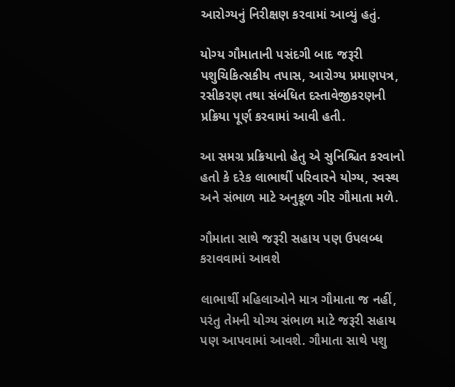આરોગ્યનું નિરીક્ષણ કરવામાં આવ્યું હતું.

યોગ્ય ગૌમાતાની પસંદગી બાદ જરૂરી પશુચિકિત્સકીય તપાસ, આરોગ્ય પ્રમાણપત્ર, રસીકરણ તથા સંબંધિત દસ્તાવેજીકરણની પ્રક્રિયા પૂર્ણ કરવામાં આવી હતી.

આ સમગ્ર પ્રક્રિયાનો હેતુ એ સુનિશ્ચિત કરવાનો હતો કે દરેક લાભાર્થી પરિવારને યોગ્ય, સ્વસ્થ અને સંભાળ માટે અનુકૂળ ગીર ગૌમાતા મળે.

ગૌમાતા સાથે જરૂરી સહાય પણ ઉપલબ્ધ કરાવવામાં આવશે

લાભાર્થી મહિલાઓને માત્ર ગૌમાતા જ નહીં, પરંતુ તેમની યોગ્ય સંભાળ માટે જરૂરી સહાય પણ આપવામાં આવશે. ગૌમાતા સાથે પશુ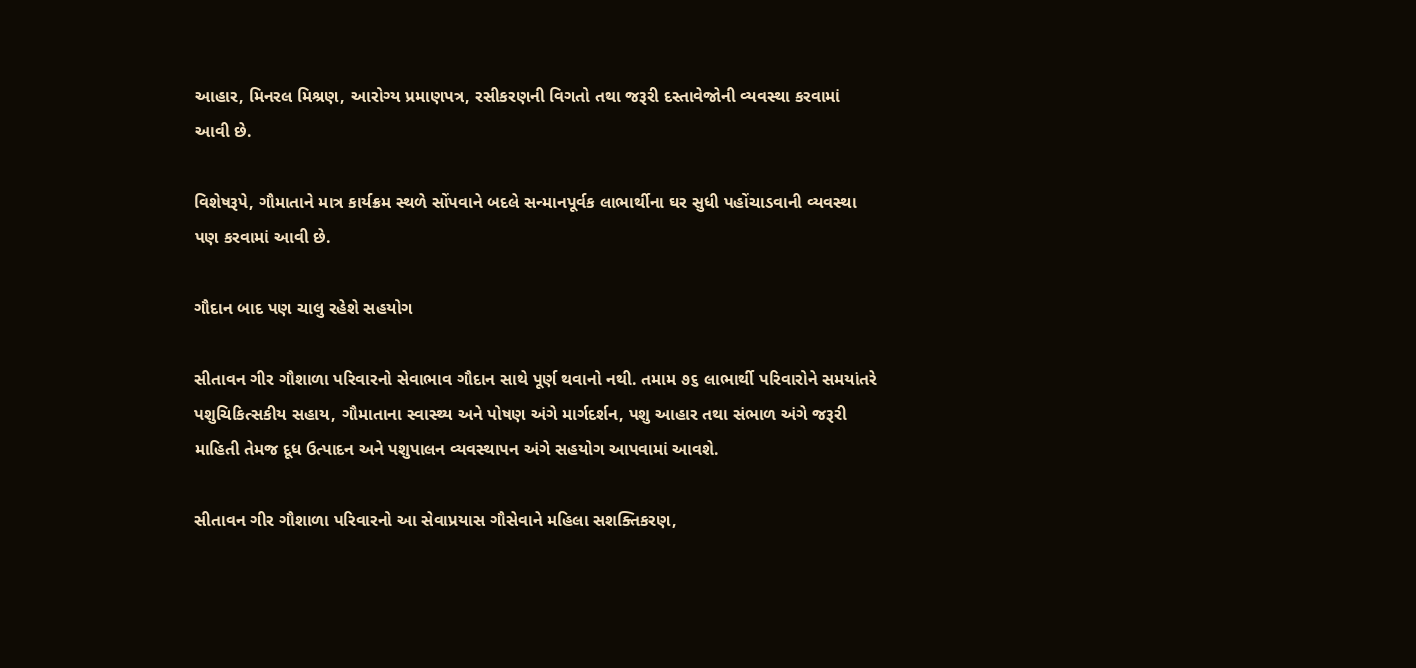આહાર, મિનરલ મિશ્રણ, આરોગ્ય પ્રમાણપત્ર, રસીકરણની વિગતો તથા જરૂરી દસ્તાવેજોની વ્યવસ્થા કરવામાં આવી છે.

વિશેષરૂપે, ગૌમાતાને માત્ર કાર્યક્રમ સ્થળે સોંપવાને બદલે સન્માનપૂર્વક લાભાર્થીના ઘર સુધી પહોંચાડવાની વ્યવસ્થા પણ કરવામાં આવી છે.

ગૌદાન બાદ પણ ચાલુ રહેશે સહયોગ

સીતાવન ગીર ગૌશાળા પરિવારનો સેવાભાવ ગૌદાન સાથે પૂર્ણ થવાનો નથી. તમામ ૭૬ લાભાર્થી પરિવારોને સમયાંતરે પશુચિકિત્સકીય સહાય, ગૌમાતાના સ્વાસ્થ્ય અને પોષણ અંગે માર્ગદર્શન, પશુ આહાર તથા સંભાળ અંગે જરૂરી માહિતી તેમજ દૂધ ઉત્પાદન અને પશુપાલન વ્યવસ્થાપન અંગે સહયોગ આપવામાં આવશે.

સીતાવન ગીર ગૌશાળા પરિવારનો આ સેવાપ્રયાસ ગૌસેવાને મહિલા સશક્તિકરણ,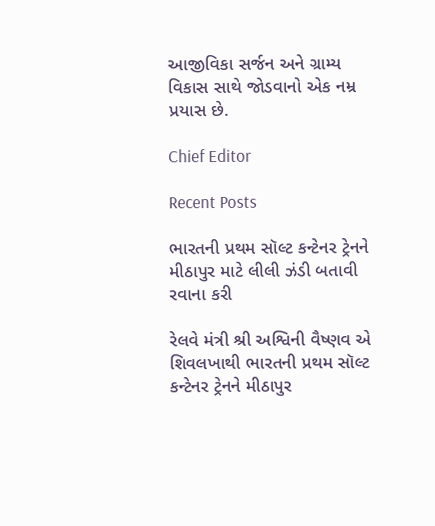આજીવિકા સર્જન અને ગ્રામ્ય વિકાસ સાથે જોડવાનો એક નમ્ર પ્રયાસ છે.

Chief Editor

Recent Posts

ભારતની પ્રથમ સૉલ્ટ કન્ટેનર ટ્રેનને મીઠાપુર માટે લીલી ઝંડી બતાવી રવાના કરી

રેલવે મંત્રી શ્રી અશ્વિની વૈષ્ણવ એ શિવલખાથી ભારતની પ્રથમ સૉલ્ટ કન્ટેનર ટ્રેનને મીઠાપુર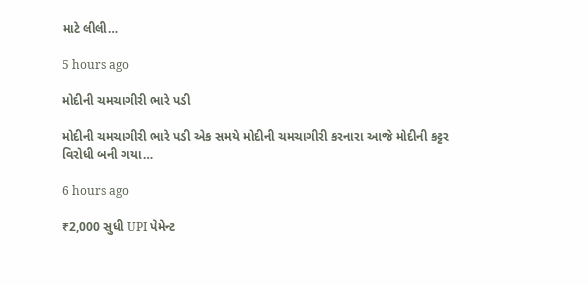માટે લીલી…

5 hours ago

મોદીની ચમચાગીરી ભારે પડી

મોદીની ચમચાગીરી ભારે પડી એક સમયે મોદીની ચમચાગીરી કરનારા આજે મોદીની કટ્ટર વિરોધી બની ગયા…

6 hours ago

₹2,000 સુધી UPI પેમેન્ટ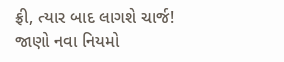ફ્રી, ત્યાર બાદ લાગશે ચાર્જ! જાણો નવા નિયમો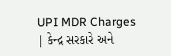UPI MDR Charges | કેન્દ્ર સરકારે અને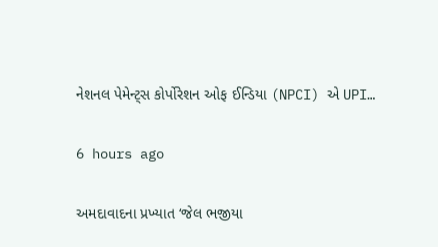નેશનલ પેમેન્ટ્સ કોર્પોરેશન ઓફ ઈન્ડિયા (NPCI) એ UPI…

6 hours ago

અમદાવાદના પ્રખ્યાત ‘જેલ ભજીયા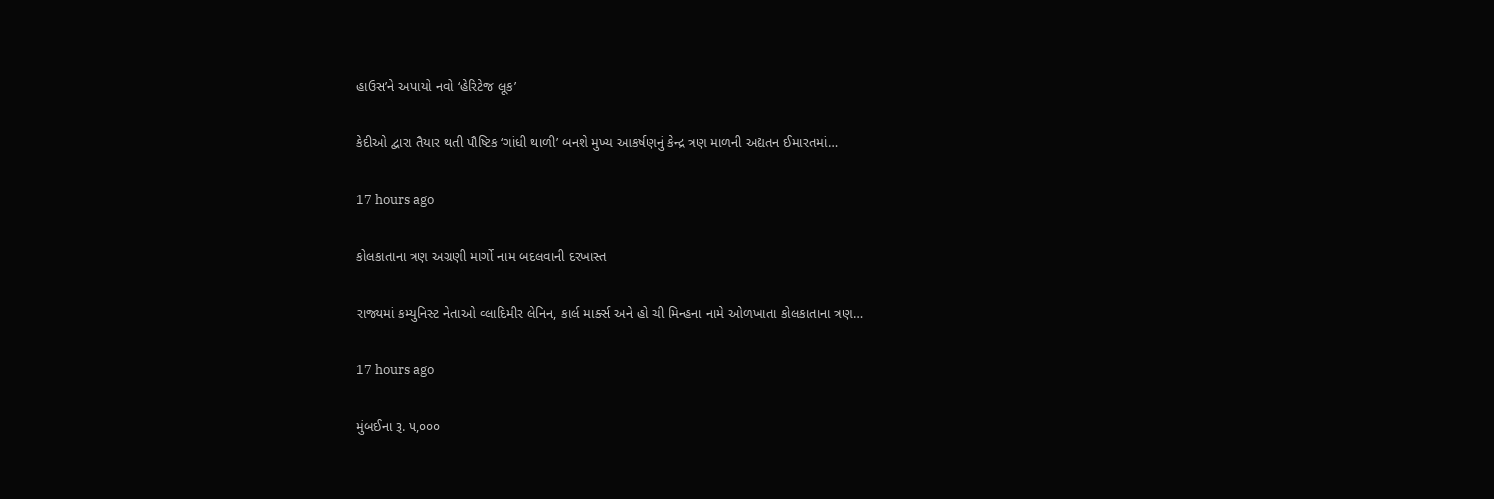હાઉસ’ને અપાયો નવો ‘હેરિટેજ લૂક’

કેદીઓ દ્વારા તૈયાર થતી પૌષ્ટિક ‘ગાંધી થાળી’ બનશે મુખ્ય આકર્ષણનું કેન્દ્ર ત્રણ માળની અદ્યતન ઈમારતમાં…

17 hours ago

કોલકાતાના ત્રણ અગ્રણી માર્ગો નામ બદલવાની દરખાસ્ત

રાજ્યમાં કમ્યુનિસ્ટ નેતાઓ વ્લાદિમીર લેનિન, કાર્લ માર્ક્સ અને હો ચી મિન્હના નામે ઓળખાતા કોલકાતાના ત્રણ…

17 hours ago

મુંબઈના રૂ. ૫,૦૦૦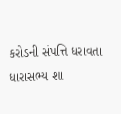કરોડની સંપત્તિ ધરાવતા ધારાસભ્ય શા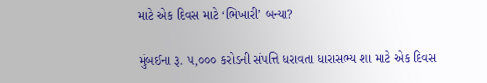માટે એક દિવસ માટે ‘ભિખારી’ બન્યા?

મુંબઈના રૂ. ૫,૦૦૦ કરોડની સંપત્તિ ધરાવતા ધારાસભ્ય શા માટે એક દિવસ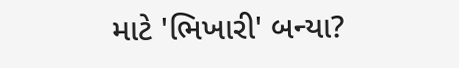માટે 'ભિખારી' બન્યા?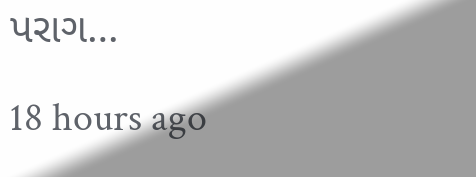પરાગ…

18 hours ago